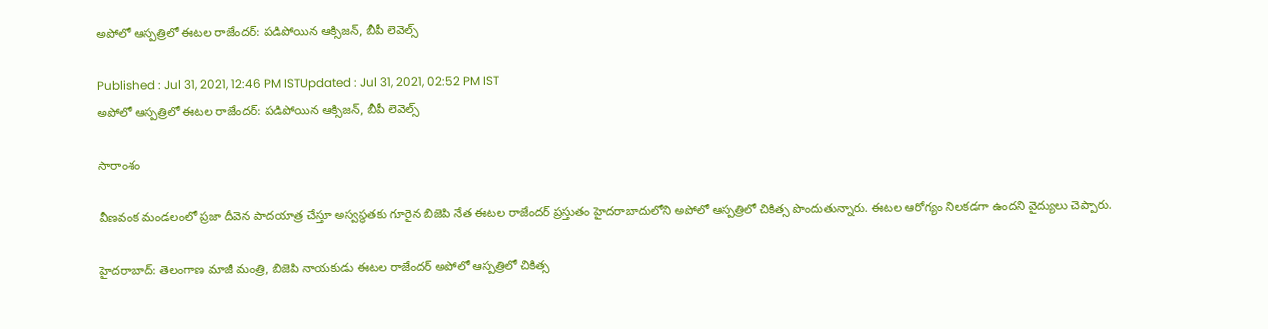అపోలో ఆస్పత్రిలో ఈటల రాజేందర్: పడిపోయిన ఆక్సిజన్, బీపీ లెవెల్స్

Published : Jul 31, 2021, 12:46 PM ISTUpdated : Jul 31, 2021, 02:52 PM IST
అపోలో ఆస్పత్రిలో ఈటల రాజేందర్: పడిపోయిన ఆక్సిజన్, బీపీ లెవెల్స్

సారాంశం

వీణవంక మండలంలో ప్రజా దీవెన పాదయాత్ర చేస్తూ అస్వస్థతకు గూరైన బిజెపి నేత ఈటల రాజేందర్ ప్రస్తుతం హైదరాబాదులోని అపోలో ఆస్పత్రిలో చికిత్స పొందుతున్నారు. ఈటల ఆరోగ్యం నిలకడగా ఉందని వైద్యులు చెప్పారు.

హైదరాబాద్: తెలంగాణ మాజీ మంత్రి, బిజెపి నాయకుడు ఈటల రాజేందర్ అపోలో ఆస్పత్రిలో చికిత్స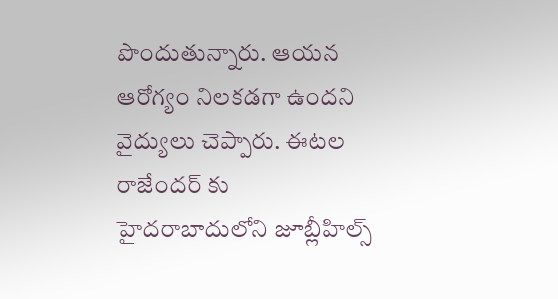పొందుతున్నారు. ఆయన ఆరోగ్యం నిలకడగా ఉందని వైద్యులు చెప్పారు. ఈటల రాజేందర్ కు హైదరాబాదులోని జూబ్లీహిల్స్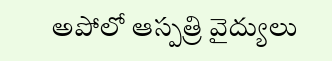అపోలో ఆస్పత్రి వైద్యులు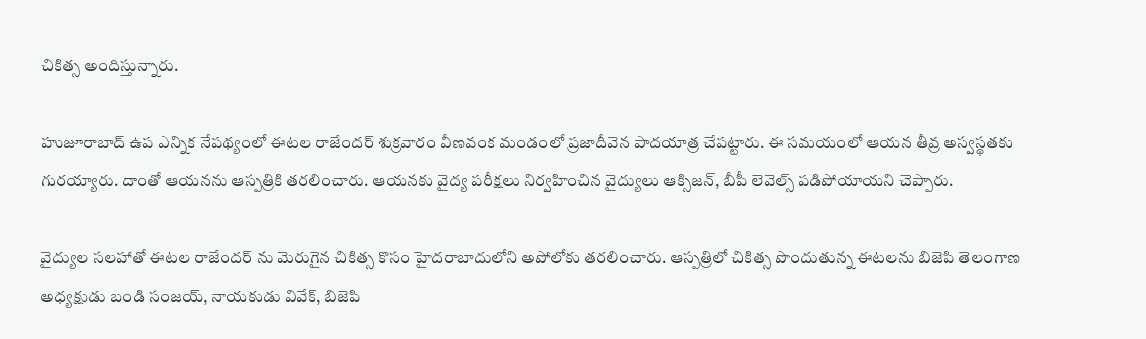చికిత్స అందిస్తున్నారు.

హుజూరాబాద్ ఉప ఎన్నిక నేపథ్యంలో ఈటల రాజేందర్ శుక్రవారం వీణవంక మండంలో ప్రజాదీవెన పాదయాత్ర చేపట్టారు. ఈ సమయంలో ఆయన తీవ్ర అస్వస్థతకు గురయ్యారు. దాంతో ఆయనను ఆస్పత్రికి తరలించారు. ఆయనకు వైద్య పరీక్షలు నిర్వహించిన వైద్యులు ఆక్సిజన్, బీపీ లెవెల్స్ పడిపోయాయని చెప్పారు.

వైద్యుల సలహాతో ఈటల రాజేందర్ ను మెరుగైన చికిత్స కొసం హైదరాబాదులోని అపోలోకు తరలించారు. ఆస్పత్రిలో చికిత్స పొందుతున్న ఈటలను బిజెపి తెలంగాణ అధ్యక్షుడు బండి సంజయ్, నాయకుడు వివేక్, బిజెపి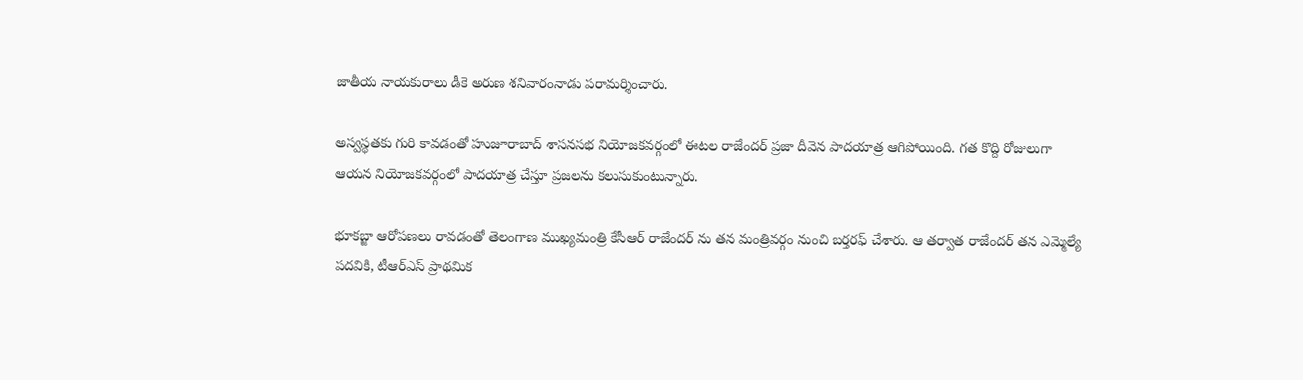జాతీయ నాయకురాలు డీకె అరుణ శనివారంనాడు పరామర్శించారు.

అస్వస్థతకు గురి కావడంతో హుజూరాబాద్ శాసనసభ నియోజకవర్గంలో ఈటల రాజేందర్ ప్రజా దీవెన పాదయాత్ర ఆగిపోయింది. గత కొద్ది రోజులుగా ఆయన నియోజకవర్గంలో పాదయాత్ర చేస్తూ ప్రజలను కలుసుకుంటున్నారు.

భూకబ్జా ఆరోపణలు రావడంతో తెలంగాణ ముఖ్యమంత్రి కేసీఆర్ రాజేందర్ ను తన మంత్రివర్గం నుంచి బర్తరఫ్ చేశారు. ఆ తర్వాత రాజేందర్ తన ఎమ్మెల్యే పదవికి, టీఆర్ఎస్ ప్రాథమిక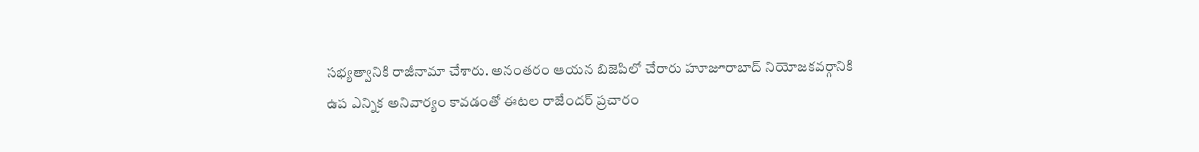సభ్యత్వానికి రాజీనామా చేశారు. అనంతరం ఆయన బిజెపిలో చేరారు హూజూరాబాద్ నియోజకవర్గానికి ఉప ఎన్నిక అనివార్యం కావడంతో ఈటల రాజేందర్ ప్రచారం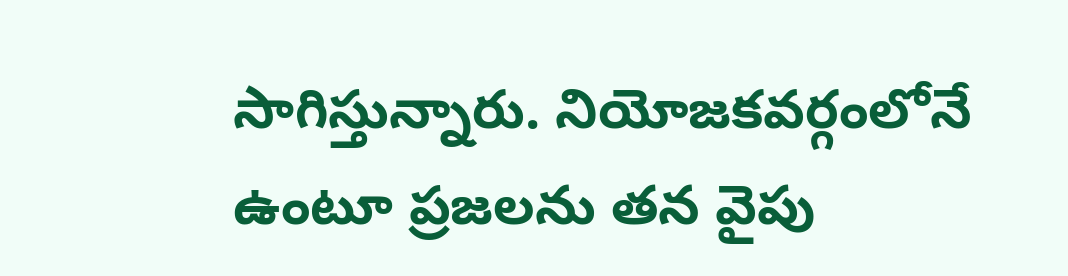సాగిస్తున్నారు. నియోజకవర్గంలోనే ఉంటూ ప్రజలను తన వైపు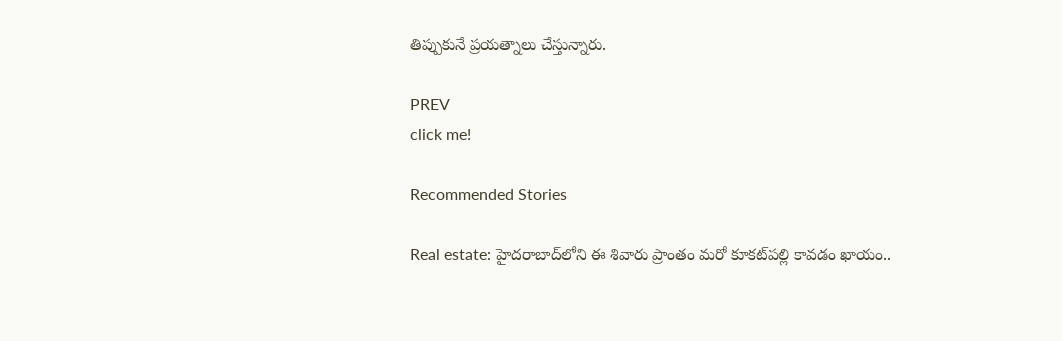తిప్పుకునే ప్రయత్నాలు చేస్తున్నారు.

PREV
click me!

Recommended Stories

Real estate: హైద‌రాబాద్‌లోని ఈ శివారు ప్రాంతం మ‌రో కూక‌ట్‌ప‌ల్లి కావ‌డం ఖాయం..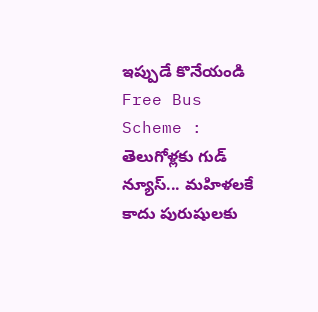ఇప్పుడే కొనేయండి
Free Bus Scheme : తెలుగోళ్లకు గుడ్ న్యూస్... మహిళలకే కాదు పురుషులకు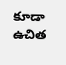కూడా ఉచిత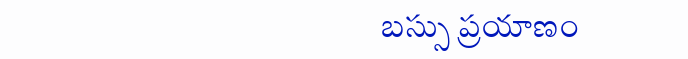బస్సు ప్రయాణం